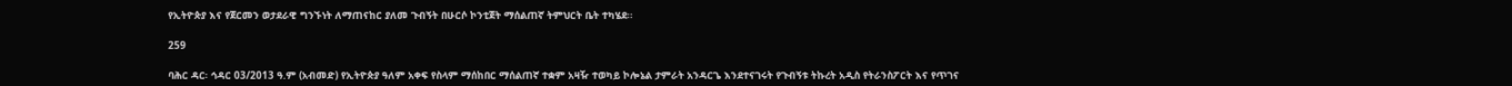የኢትዮጵያ እና የጀርመን ወታደራዊ ግንኙነት ለማጠናከር ያለመ ጉብኝት በሁርሶ ኮንቲጀት ማሰልጠኛ ትምህርት ቤት ተካሄደ፡፡

259

ባሕር ዳር፡ ኅዳር 03/2013 ዓ.ም (አብመድ) የኢትዮጵያ ዓለም አቀፍ የስላም ማሰከበር ማሰልጠኛ ተቋም አዛዥ ተወካይ ኮሎኔል ታምራት አንዳርጌ እንደተናገሩት የጉብኝቱ ትኩረት አዲስ የትራንስፖርት እና የጥገና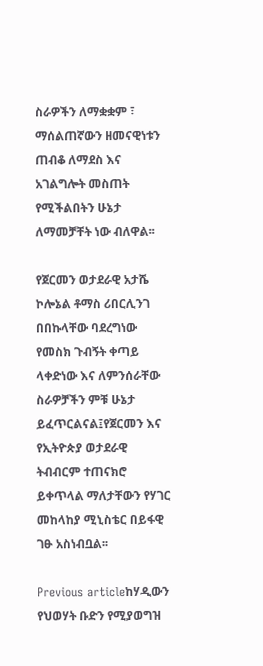ስራዎችን ለማቋቋም ፣ ማሰልጠኛውን ዘመናዊነቱን ጠብቆ ለማደስ እና አገልግሎት መስጠት የሚችልበትን ሁኔታ ለማመቻቸት ነው ብለዋል፡፡

የጀርመን ወታደራዊ አታሼ ኮሎኔል ቶማስ ሪበርሊንገ በበኩላቸው ባደረግነው የመስክ ጉብኝት ቀጣይ ላቀድነው እና ለምንሰራቸው ስራዎቻችን ምቹ ሁኔታ ይፈጥርልናል፤የጀርመን እና የኢትዮጵያ ወታደራዊ ትብብርም ተጠናክሮ ይቀጥላል ማለታቸውን የሃገር መከላከያ ሚኒስቴር በይፋዊ ገፁ አስነብቧል፡፡

Previous articleከሃዲውን የህወሃት ቡድን የሚያወግዝ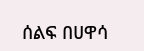ሰልፍ በሀዋሳ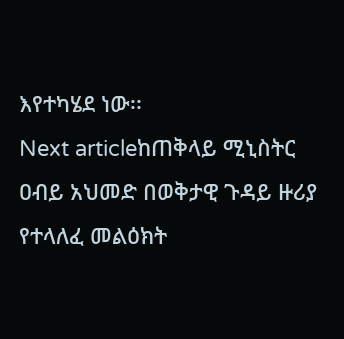እየተካሄደ ነው፡፡
Next articleከጠቅላይ ሚኒስትር ዐብይ አህመድ በወቅታዊ ጉዳይ ዙሪያ የተላለፈ መልዕክት